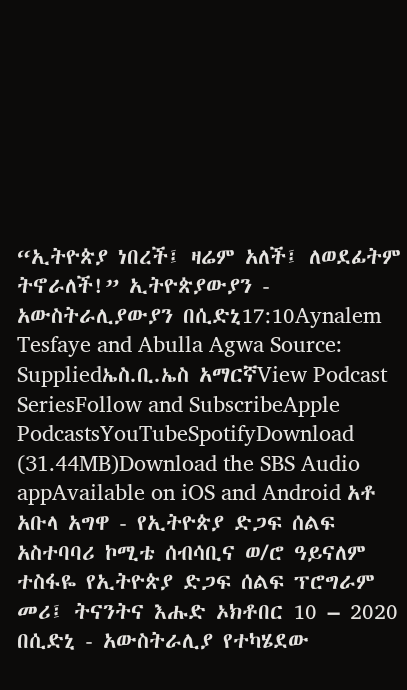“ኢትዮጵያ ነበረች፤ ዛሬም አለች፤ ለወደፊትም ትኖራለች!” ኢትዮጵያውያን - አውስትራሊያውያን በሲድኒ17:10Aynalem Tesfaye and Abulla Agwa Source: Suppliedኤስ.ቢ.ኤስ አማርኛView Podcast SeriesFollow and SubscribeApple PodcastsYouTubeSpotifyDownload (31.44MB)Download the SBS Audio appAvailable on iOS and Android አቶ አቡላ አግዋ - የኢትዮጵያ ድጋፍ ሰልፍ አስተባባሪ ኮሚቴ ሰብሳቢና ወ/ሮ ዓይናለም ተስፋዬ የኢትዮጵያ ድጋፍ ሰልፍ ፕሮግራም መሪ፤ ትናንትና እሑድ ኦክቶበር 10 – 2020 በሲድኒ - አውስትራሊያ የተካሄደው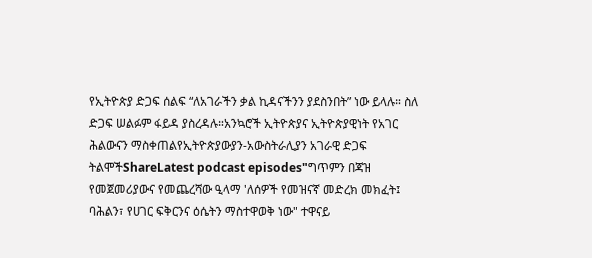የኢትዮጵያ ድጋፍ ሰልፍ “ለአገራችን ቃል ኪዳናችንን ያደስንበት” ነው ይላሉ። ስለ ድጋፍ ሠልፉም ፋይዳ ያስረዳሉ።አንኳሮች ኢትዮጵያና ኢትዮጵያዊነት የአገር ሕልውናን ማስቀጠልየኢትዮጵያውያን-አውስትራሊያን አገራዊ ድጋፍ ትልሞችShareLatest podcast episodes"ግጥምን በጃዝ የመጀመሪያውና የመጨረሻው ዒላማ 'ለሰዎች የመዝናኛ መድረክ መክፈት፤ ባሕልን፣ የሀገር ፍቅርንና ዕሴትን ማስተዋወቅ ነው" ተዋናይ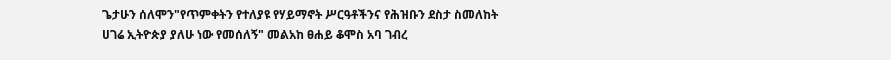ጌታሁን ሰለሞን"የጥምቀትን የተለያዩ የሃይማኖት ሥርዓቶችንና የሕዝቡን ደስታ ስመለከት ሀገሬ ኢትዮጵያ ያለሁ ነው የመሰለኝ" መልአከ ፀሐይ ቆሞስ አባ ገብረ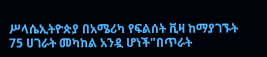ሥላሴኢትዮጵያ በአሜሪካ የፍልሰት ቪዛ ከማያገኙት 75 ሀገራት መካከል አንዷ ሆነች"በጥራት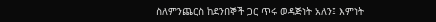ስለምንጨርስ ከደንበኞች ጋር ጥሩ ወዳጅነት አለን፤ እምነት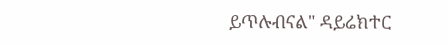ይጥሉብናል" ዳይሬክተር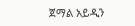ጀማል አይዲን